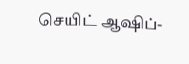செயிட் ஆஷிப்-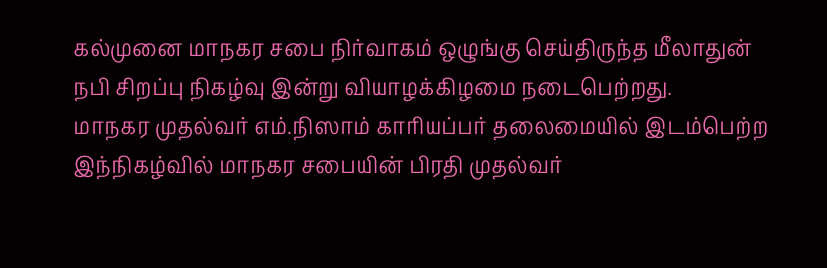கல்முனை மாநகர சபை நிர்வாகம் ஒழுங்கு செய்திருந்த மீலாதுன் நபி சிறப்பு நிகழ்வு இன்று வியாழக்கிழமை நடைபெற்றது.
மாநகர முதல்வர் எம்.நிஸாம் காரியப்பர் தலைமையில் இடம்பெற்ற இந்நிகழ்வில் மாநகர சபையின் பிரதி முதல்வர்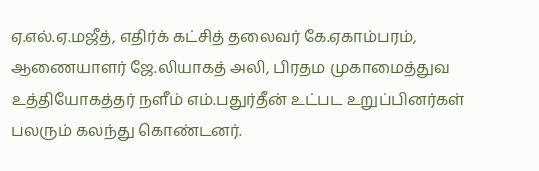ஏ.எல்.ஏ.மஜீத், எதிர்க் கட்சித் தலைவர் கே.ஏகாம்பரம், ஆணையாளர் ஜே.லியாகத் அலி, பிரதம முகாமைத்துவ உத்தியோகத்தர் நளீம் எம்.பதுர்தீன் உட்பட உறுப்பினர்கள் பலரும் கலந்து கொண்டனர்.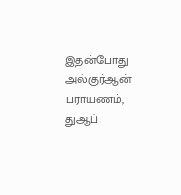இதன்போது அல்குர்ஆன் பராயணம், துஆப்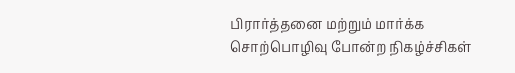பிரார்த்தனை மற்றும் மார்க்க சொற்பொழிவு போன்ற நிகழ்ச்சிகள்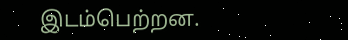இடம்பெற்றன.